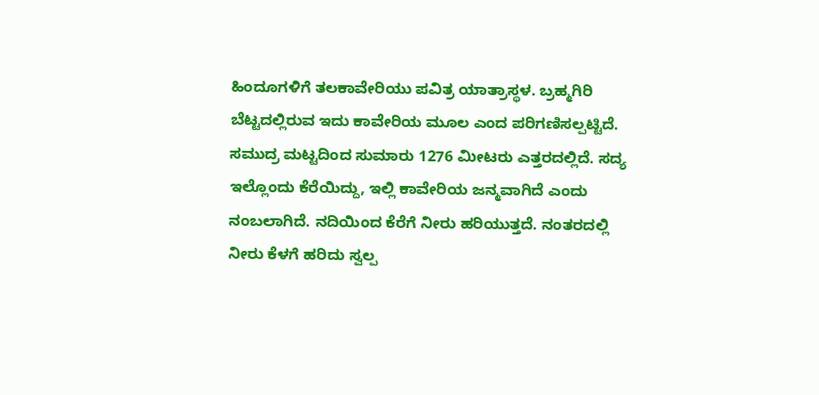ಹಿಂದೂಗಳಿಗೆ ತಲಕಾವೇರಿಯು ಪವಿತ್ರ ಯಾತ್ರಾಸ್ಥಳ. ಬ್ರಹ್ಮಗಿರಿ ಬೆಟ್ಟದಲ್ಲಿರುವ ಇದು ಕಾವೇರಿಯ ಮೂಲ ಎಂದ ಪರಿಗಣಿಸಲ್ಪಟ್ಟಿದೆ. ಸಮುದ್ರ ಮಟ್ಟದಿಂದ ಸುಮಾರು 1276 ಮೀಟರು ಎತ್ತರದಲ್ಲಿದೆ. ಸದ್ಯ ಇಲ್ಲೊಂದು ಕೆರೆಯಿದ್ದು, ಇಲ್ಲಿ ಕಾವೇರಿಯ ಜನ್ಮವಾಗಿದೆ ಎಂದು ನಂಬಲಾಗಿದೆ. ನದಿಯಿಂದ ಕೆರೆಗೆ ನೀರು ಹರಿಯುತ್ತದೆ. ನಂತರದಲ್ಲಿ ನೀರು ಕೆಳಗೆ ಹರಿದು ಸ್ವಲ್ಪ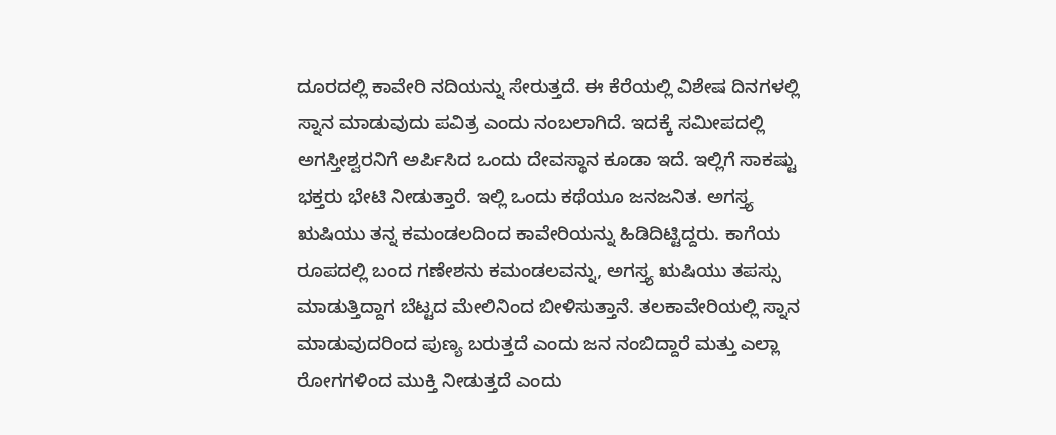ದೂರದಲ್ಲಿ ಕಾವೇರಿ ನದಿಯನ್ನು ಸೇರುತ್ತದೆ. ಈ ಕೆರೆಯಲ್ಲಿ ವಿಶೇಷ ದಿನಗಳಲ್ಲಿ ಸ್ನಾನ ಮಾಡುವುದು ಪವಿತ್ರ ಎಂದು ನಂಬಲಾಗಿದೆ. ಇದಕ್ಕೆ ಸಮೀಪದಲ್ಲಿ ಅಗಸ್ತೀಶ್ವರನಿಗೆ ಅರ್ಪಿಸಿದ ಒಂದು ದೇವಸ್ಥಾನ ಕೂಡಾ ಇದೆ. ಇಲ್ಲಿಗೆ ಸಾಕಷ್ಟು ಭಕ್ತರು ಭೇಟಿ ನೀಡುತ್ತಾರೆ. ಇಲ್ಲಿ ಒಂದು ಕಥೆಯೂ ಜನಜನಿತ. ಅಗಸ್ತ್ಯ ಋಷಿಯು ತನ್ನ ಕಮಂಡಲದಿಂದ ಕಾವೇರಿಯನ್ನು ಹಿಡಿದಿಟ್ಟಿದ್ದರು. ಕಾಗೆಯ ರೂಪದಲ್ಲಿ ಬಂದ ಗಣೇಶನು ಕಮಂಡಲವನ್ನು, ಅಗಸ್ತ್ಯ ಋಷಿಯು ತಪಸ್ಸು ಮಾಡುತ್ತಿದ್ದಾಗ ಬೆಟ್ಟದ ಮೇಲಿನಿಂದ ಬೀಳಿಸುತ್ತಾನೆ. ತಲಕಾವೇರಿಯಲ್ಲಿ ಸ್ನಾನ ಮಾಡುವುದರಿಂದ ಪುಣ್ಯ ಬರುತ್ತದೆ ಎಂದು ಜನ ನಂಬಿದ್ದಾರೆ ಮತ್ತು ಎಲ್ಲಾ ರೋಗಗಳಿಂದ ಮುಕ್ತಿ ನೀಡುತ್ತದೆ ಎಂದು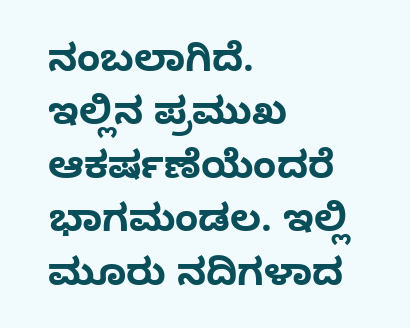ನಂಬಲಾಗಿದೆ. ಇಲ್ಲಿನ ಪ್ರಮುಖ ಆಕರ್ಷಣೆಯೆಂದರೆ ಭಾಗಮಂಡಲ. ಇಲ್ಲಿ ಮೂರು ನದಿಗಳಾದ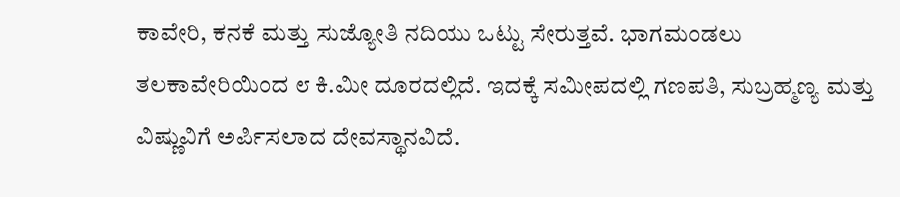ಕಾವೇರಿ, ಕನಕೆ ಮತ್ತು ಸುಜ್ಯೋತಿ ನದಿಯು ಒಟ್ಟು ಸೇರುತ್ತವೆ. ಭಾಗಮಂಡಲು ತಲಕಾವೇರಿಯಿಂದ ೮ ಕಿ.ಮೀ ದೂರದಲ್ಲಿದೆ. ಇದಕ್ಕೆ ಸಮೀಪದಲ್ಲಿ ಗಣಪತಿ, ಸುಬ್ರಹ್ಮಣ್ಯ ಮತ್ತು ವಿಷ್ಣುವಿಗೆ ಅರ್ಪಿಸಲಾದ ದೇವಸ್ಥಾನವಿದೆ.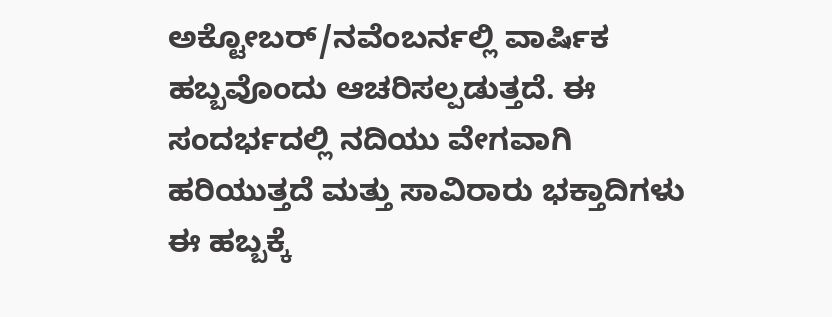ಅಕ್ಟೋಬರ್/ನವೆಂಬರ್ನಲ್ಲಿ ವಾರ್ಷಿಕ ಹಬ್ಬವೊಂದು ಆಚರಿಸಲ್ಪಡುತ್ತದೆ. ಈ ಸಂದರ್ಭದಲ್ಲಿ ನದಿಯು ವೇಗವಾಗಿ ಹರಿಯುತ್ತದೆ ಮತ್ತು ಸಾವಿರಾರು ಭಕ್ತಾದಿಗಳು ಈ ಹಬ್ಬಕ್ಕೆ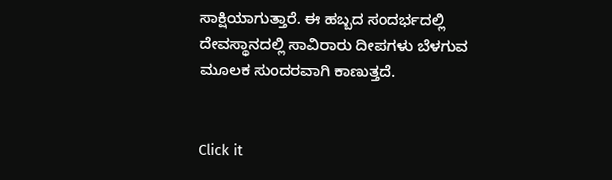ಸಾಕ್ಷಿಯಾಗುತ್ತಾರೆ. ಈ ಹಬ್ಬದ ಸಂದರ್ಭದಲ್ಲಿ ದೇವಸ್ಥಾನದಲ್ಲಿ ಸಾವಿರಾರು ದೀಪಗಳು ಬೆಳಗುವ ಮೂಲಕ ಸುಂದರವಾಗಿ ಕಾಣುತ್ತದೆ.


Click it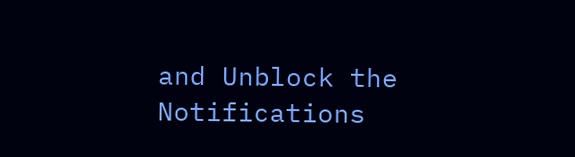and Unblock the Notifications